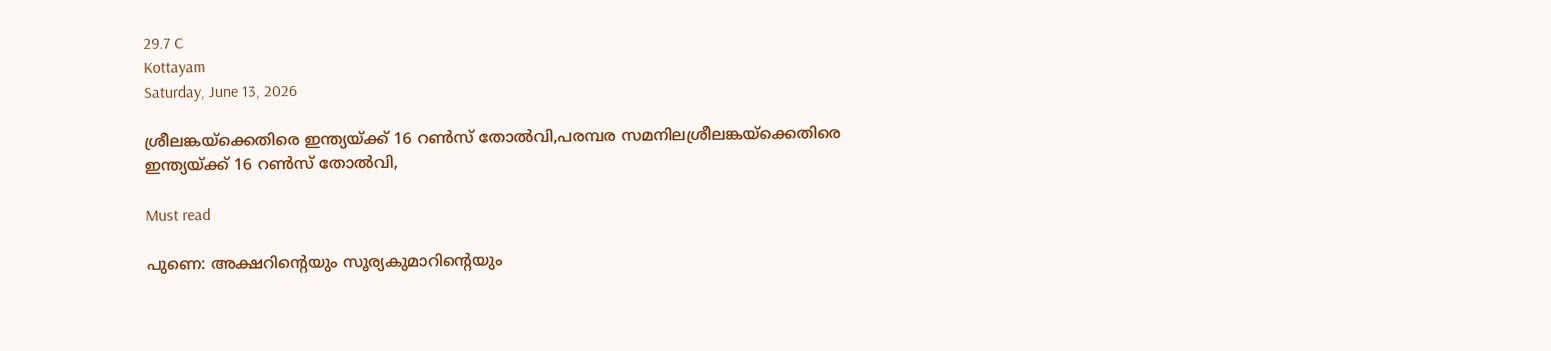29.7 C
Kottayam
Saturday, June 13, 2026

ശ്രീലങ്കയ്‌ക്കെതിരെ ഇന്ത്യയ്ക്ക് 16 റൺസ് തോൽവി,പരമ്പര സമനിലശ്രീലങ്കയ്‌ക്കെതിരെ ഇന്ത്യയ്ക്ക് 16 റൺസ് തോൽവി,

Must read

പുണെ: അക്ഷറിന്റെയും സൂര്യകുമാറിന്റെയും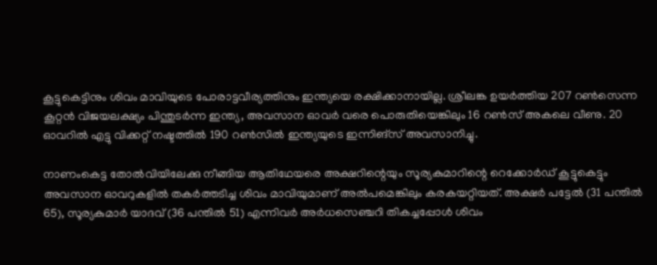കൂട്ടുകെട്ടിനും ശിവം മാവിയുടെ പോരാട്ടവീര്യത്തിനും ഇന്ത്യയെ രക്ഷിക്കാനായില്ല. ശ്രീലങ്ക ഉയർത്തിയ 207 റൺസെന്ന കൂറ്റൻ വിജയലക്ഷ്യം പിന്തുടർന്ന ഇന്ത്യ, അവസാന ഓവർ വരെ പൊരുതിയെങ്കിലും 16 റൺസ് അകലെ വീണു. 20 ഓവറിൽ എട്ടു വിക്കറ്റ് നഷ്ടത്തിൽ 190 റൺസിൽ ഇന്ത്യയുടെ ഇന്നിങ്സ് അവസാനിച്ചു.

നാണംകെട്ട തോൽവിയിലേക്കു നീങ്ങിയ ആതിഥേയരെ അക്ഷറിന്റെയും സൂര്യകുമാറിന്റെ റെക്കോർഡ് കൂട്ടുകെട്ടും അവസാന ഓവറുകളിൽ തകർത്തടിച്ച ശിവം മാവിയുമാണ് അൽപമെങ്കിലും കരകയറ്റിയത്. അക്ഷർ പട്ടേൽ (31 പന്തിൽ 65), സൂര്യകുമാർ യാദവ് (36 പന്തിൽ 51) എന്നിവർ അർധസെഞ്ചറി തികച്ചപ്പോൾ ശിവം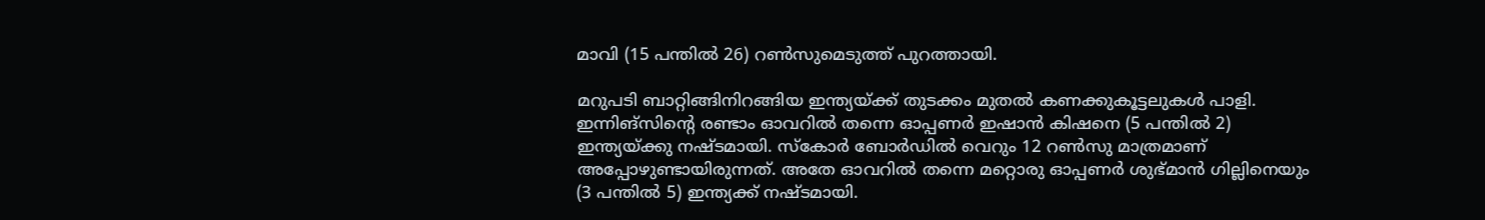മാവി (15 പന്തിൽ 26) റൺസുമെടുത്ത് പുറത്തായി.

മറുപടി ബാറ്റിങ്ങിനിറങ്ങിയ ഇന്ത്യയ്ക്ക് തുടക്കം മുതൽ കണക്കുകൂട്ടലുകൾ പാളി. ഇന്നിങ്സിന്റെ രണ്ടാം ഓവറിൽ തന്നെ ഓപ്പണർ ഇഷാൻ കിഷനെ (5 പന്തിൽ 2) ഇന്ത്യയ്ക്കു നഷ്ടമായി. സ്കോർ ബോർഡിൽ വെറും 12 റൺസു മാത്രമാണ് അപ്പോഴുണ്ടായിരുന്നത്. അതേ ഓവറിൽ തന്നെ മറ്റൊരു ഓപ്പണർ ശുഭ്മാൻ ഗില്ലിനെയും (3 പന്തിൽ 5) ഇന്ത്യക്ക് നഷ്ടമായി.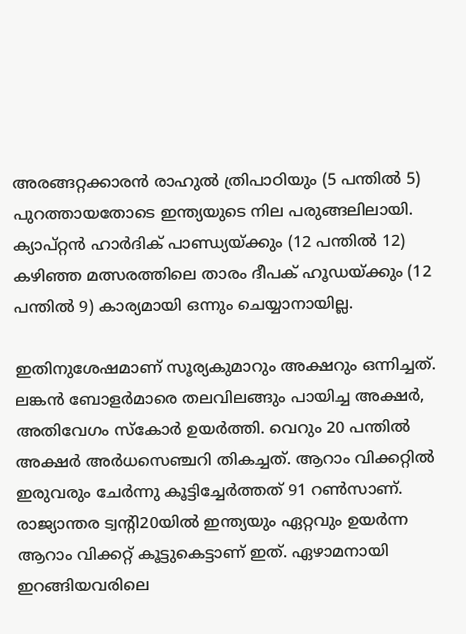അരങ്ങറ്റക്കാരൻ രാഹുൽ ത്രിപാഠിയും (5 പന്തിൽ 5) പുറത്തായതോടെ ഇന്ത്യയുടെ നില പരുങ്ങലിലായി. ക്യാപ്റ്റൻ ഹാർദിക് പാണ്ഡ്യയ്ക്കും (12 പന്തിൽ 12) കഴിഞ്ഞ മത്സരത്തിലെ താരം ദീപക് ഹൂഡയ്ക്കും (12 പന്തിൽ 9) കാര്യമായി ഒന്നും ചെയ്യാനായില്ല.

ഇതിനുശേഷമാണ് സൂര്യകുമാറും അക്ഷറും ഒന്നിച്ചത്. ലങ്കൻ ബോളർമാരെ തലവിലങ്ങും പായിച്ച അക്ഷർ, അതിവേഗം സ്കോർ ഉയർത്തി. വെറും 20 പന്തിൽ അക്ഷർ അർധസെഞ്ചറി തികച്ചത്. ആറാം വിക്കറ്റിൽ ഇരുവരും ചേർന്നു കൂട്ടിച്ചേർത്തത് 91 റൺസാണ്. രാജ്യാന്തര ട്വന്റി20യിൽ ഇന്ത്യയും ഏറ്റവും ഉയർന്ന ആറാം വിക്കറ്റ് കൂട്ടുകെട്ടാണ് ഇത്. ഏഴാമനായി ഇറങ്ങിയവരിലെ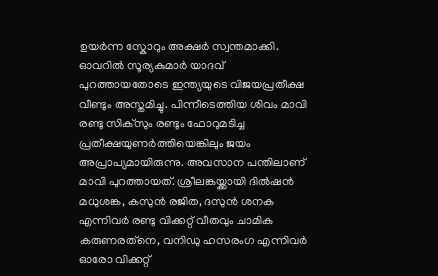ഉയർന്ന സ്കോറും അക്ഷർ സ്വന്തമാക്കി. ഓവറിൽ സൂര്യകുമാർ യാദവ് പുറത്തായതോടെ ഇന്ത്യയുടെ വിജയപ്രതീക്ഷ വീണ്ടും അസ്തമിച്ചു. പിന്നീടെത്തിയ ശിവം മാവി രണ്ടു സിക്സും രണ്ടും ഫോറുമടിച്ച പ്രതീക്ഷയുണർത്തിയെങ്കിലും ജയം അപ്രാപ്യമായിരുന്നു. അവസാന പന്തിലാണ് മാവി പുറത്തായത്. ശ്രീലങ്കയ്ക്കായി ദിൽഷൻ മധുശങ്ക, കസുൻ രജിത, ദസുൻ ശനക എന്നിവർ രണ്ടു വിക്കറ്റ് വീതവും ചാമിക കരുണരത്‌നെ, വനി‍ഡു ഹസരംഗ എന്നിവർ ഓരോ വിക്കറ്റ്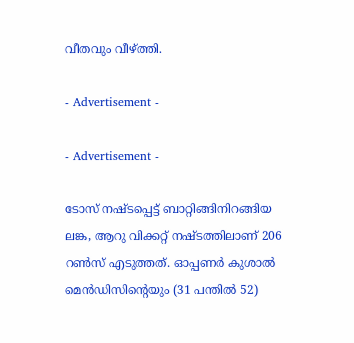വീതവും വീഴ്ത്തി.

- Advertisement -

- Advertisement -

ടോസ് നഷ്ടപ്പെട്ട് ബാറ്റിങ്ങിനിറങ്ങിയ ലങ്ക, ആറു വിക്കറ്റ് നഷ്ടത്തിലാണ് 206 റൺസ് എടുത്തത്. ഓപ്പണർ കുശാൽ മെൻഡിസിന്റെയും (31 പന്തിൽ 52)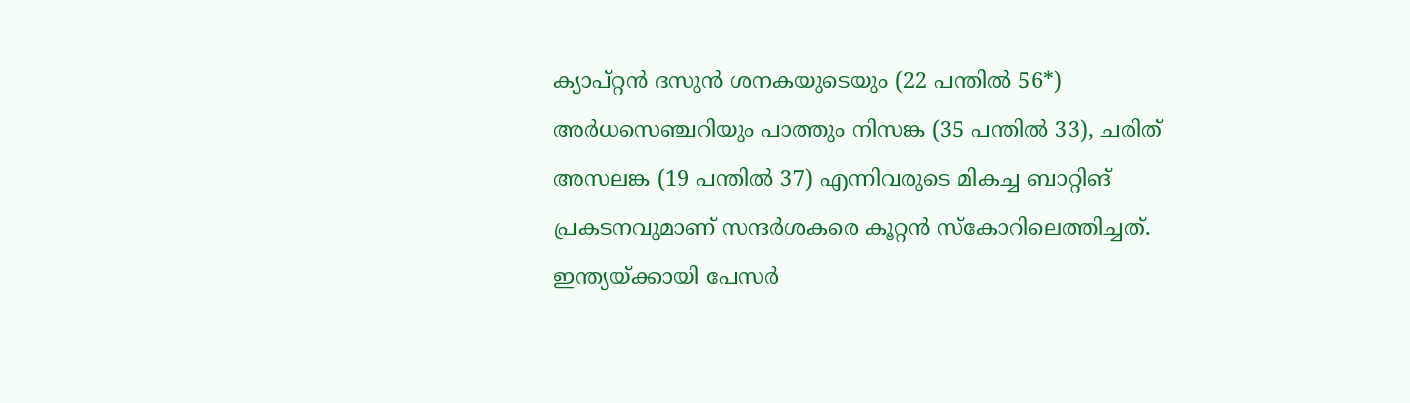ക്യാപ്റ്റൻ ദസുൻ ശനകയുടെയും (22 പന്തിൽ 56*) അർധസെഞ്ചറിയും പാത്തും നിസങ്ക (35 പന്തിൽ 33), ചരിത് അസലങ്ക (19 പന്തിൽ 37) എന്നിവരുടെ മികച്ച ബാറ്റിങ് പ്രകടനവുമാണ് സന്ദർശകരെ കൂറ്റൻ സ്കോറിലെത്തിച്ചത്. ഇന്ത്യയ്ക്കായി പേസർ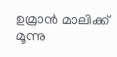ഉമ്രാൻ മാലിക്ക് മൂന്നു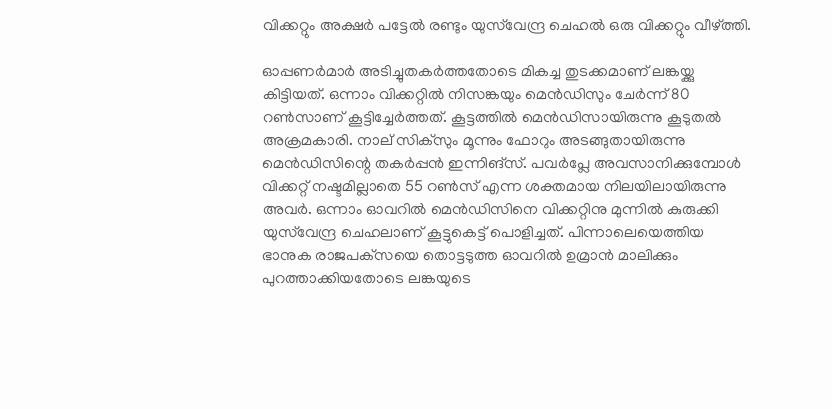വിക്കറ്റും അക്ഷർ പട്ടേൽ രണ്ടും യുസ്‌വേന്ദ്ര ചെഹൽ ഒരു വിക്കറ്റും വീഴ്ത്തി.

ഓപ്പണർമാർ അടിച്ചുതകർത്തതോടെ മികച്ച തുടക്കമാണ് ലങ്കയ്ക്കു കിട്ടിയത്. ഒന്നാം വിക്കറ്റിൽ നിസങ്കയും മെൻഡിസും ചേർന്ന് 80 റൺസാണ് കൂട്ടിച്ചേർത്തത്. കൂട്ടത്തിൽ മെൻഡിസായിരുന്നു കൂടുതൽ അക്രമകാരി. നാല് സിക്സും മൂന്നും ഫോറും അടങ്ങുതായിരുന്നു മെൻഡിസിന്റെ തകർപ്പൻ ഇന്നിങ്സ്. പവർപ്ലേ അവസാനിക്കുമ്പോൾ വിക്കറ്റ് നഷ്ടമില്ലാതെ 55 റൺസ് എന്ന ശക്തമായ നിലയിലായിരുന്നു അവർ. ഒന്നാം ഓവറിൽ മെൻഡിസിനെ വിക്കറ്റിനു മുന്നിൽ കുരുക്കി യുസ്‌വേന്ദ്ര ചെഹലാണ് കൂട്ടുകെട്ട് പൊളിച്ചത്. പിന്നാലെയെത്തിയ ഭാനുക രാജപക്‌സയെ തൊട്ടടുത്ത ഓവറിൽ ഉമ്രാൻ മാലിക്കും പുറത്താക്കിയതോടെ ലങ്കയുടെ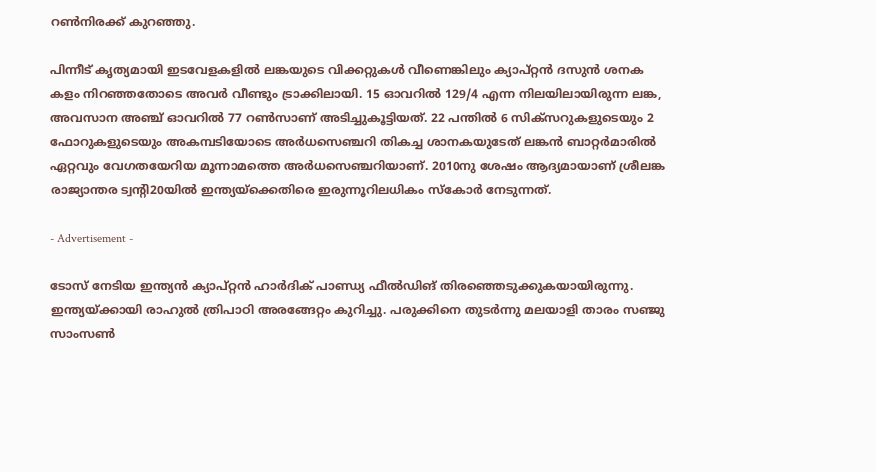റൺനിരക്ക് കുറഞ്ഞു.

പിന്നീട് കൃത്യമായി ഇടവേളകളിൽ ലങ്കയുടെ വിക്കറ്റുകൾ വീണെങ്കിലും ക്യാപ്റ്റൻ ദസുൻ ശനക കളം നിറഞ്ഞതോടെ അവർ വീണ്ടും ട്രാക്കിലായി. 15 ഓവറിൽ 129/4 എന്ന നിലയിലായിരുന്ന ലങ്ക, അവസാന അഞ്ച് ഓവറിൽ 77 റൺസാണ് അടിച്ചുകൂട്ടിയത്. 22 പന്തിൽ 6 സിക്സറുകളുടെയും 2 ഫോറുകളുടെയും അകമ്പടിയോടെ അർധസെഞ്ചറി തികച്ച ശാനകയുടേത് ലങ്കൻ ബാറ്റർമാരിൽ ഏറ്റവും വേഗതയേറിയ മൂന്നാമത്തെ അർധസെഞ്ചറിയാണ്. 2010നു ശേഷം ആദ്യമായാണ് ശ്രീലങ്ക രാജ്യാന്തര ട്വന്റി20യിൽ ഇന്ത്യയ്ക്കെതിരെ ഇരുന്നൂറിലധികം സ്കോർ നേടുന്നത്.

- Advertisement -

ടോസ് നേടിയ ഇന്ത്യൻ ക്യാപ്റ്റൻ ഹാർദിക് പാണ്ഡ്യ ഫീൽഡിങ് തിരഞ്ഞെടുക്കുകയായിരുന്നു. ഇന്ത്യയ്ക്കായി രാഹുൽ ത്രിപാഠി അരങ്ങേറ്റം കുറിച്ചു. പരുക്കിനെ തുടർന്നു മലയാളി താരം സഞ്ജു സാംസൺ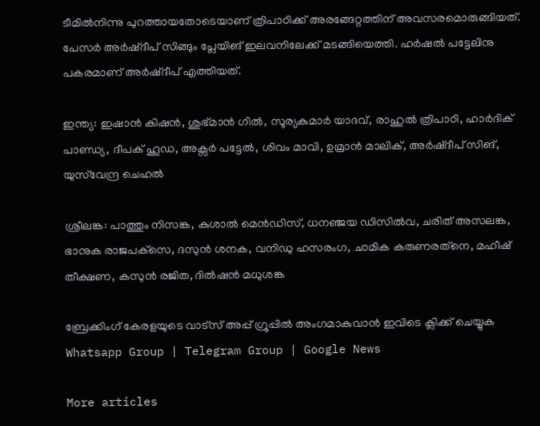ടീമിൽനിന്നു പുറത്തായതോടെയാണ് ത്രിപാഠിക്ക് അരങ്ങേറ്റത്തിന് അവസരമൊരുങ്ങിയത്. പേസർ അർഷ്‌ദീപ് സിങ്ങും പ്ലേയിങ് ഇലവനിലേക്ക് മടങ്ങിയെത്തി. ഹർഷൽ പട്ടേലിനു പകരമാണ് അർഷ്‌ദീപ് എത്തിയത്.

ഇന്ത്യ: ഇഷാൻ കിഷൻ, ശുഭ്മാൻ ഗിൽ, സൂര്യകുമാർ യാദവ്, രാഹുൽ ത്രിപാഠി, ഹാർദിക് പാണ്ഡ്യ, ദീപക് ഹൂഡ, അക്സർ പട്ടേൽ, ശിവം മാവി, ഉമ്രാൻ മാലിക്, അർഷ്ദീപ് സിങ്, യുസ്‌വേന്ദ്ര ചെഹൽ

ശ്രീലങ്ക: പാത്തും നിസങ്ക, കുശാൽ മെൻഡിസ്, ധനഞ്ജയ ഡിസിൽവ, ചരിത് അസലങ്ക, ഭാനുക രാജപക്‌സെ, ദസുൻ ശനക, വനി‍ഡു ഹസരംഗ, ചാമിക കരുണരത്‌നെ, മഹീഷ് തീക്ഷണ, കസുൻ രജിത, ദിൽഷൻ മധുശങ്ക

ബ്രേക്കിംഗ് കേരളയുടെ വാട്സ് അപ്പ് ഗ്രൂപ്പിൽ അംഗമാകുവാൻ ഇവിടെ ക്ലിക്ക് ചെയ്യുക Whatsapp Group | Telegram Group | Google News

More articles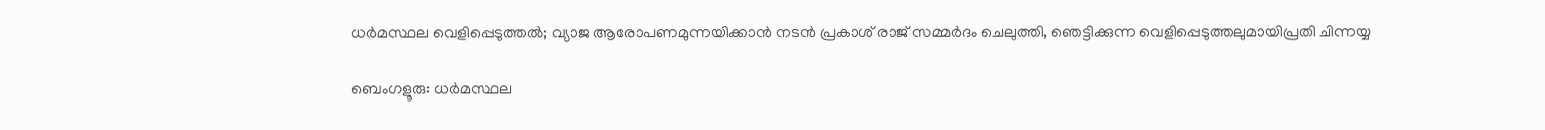ധർമസ്ഥല വെളിപ്പെടുത്തൽ; വ്യാജ ആരോപണമുന്നയിക്കാൻ നടൻ പ്രകാശ്‌ രാജ് സമ്മർദം ചെലുത്തി, ഞെട്ടിക്കുന്ന വെളിപ്പെടുത്തലുമായിപ്രതി ചിന്നയ്യ

ബെംഗളൂരു: ധർമസ്ഥല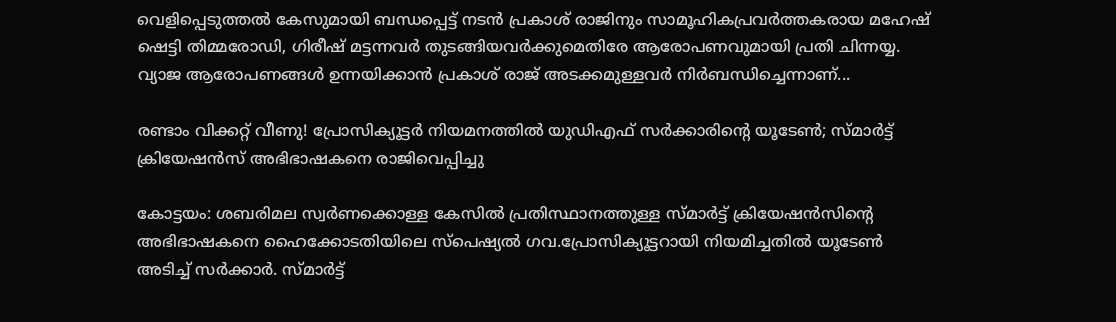വെളിപ്പെടുത്തൽ കേസുമായി ബന്ധപ്പെട്ട് നടൻ പ്രകാശ് രാജിനും സാമൂഹികപ്രവർത്തകരായ മഹേഷ് ഷെട്ടി തിമ്മരോഡി, ഗിരീഷ് മട്ടന്നവർ തുടങ്ങിയവർക്കുമെതിരേ ആരോപണവുമായി പ്രതി ചിന്നയ്യ. വ്യാജ ആരോപണങ്ങൾ ഉന്നയിക്കാൻ പ്രകാശ് രാജ് അടക്കമുള്ളവർ നിർബന്ധിച്ചെന്നാണ്...

രണ്ടാം വിക്കറ്റ് വീണു! പ്രോസിക്യൂട്ടർ നിയമനത്തിൽ യുഡിഎഫ് സർക്കാരിന്റെ യൂടേൺ; സ്മാർട്ട് ക്രിയേഷൻസ് അഭിഭാഷകനെ രാജിവെപ്പിച്ചു

കോട്ടയം: ശബരിമല സ്വർണക്കൊള്ള കേസിൽ പ്രതിസ്ഥാനത്തുള്ള സ്മാർട്ട് ക്രിയേഷൻസിന്റെ അഭിഭാഷകനെ ഹൈക്കോടതിയിലെ സ്‌പെഷ്യൽ ഗവ.പ്രോസിക്യൂട്ടറായി നിയമിച്ചതിൽ യൂടേൺ അടിച്ച് സർക്കാർ. സ്മാർട്ട്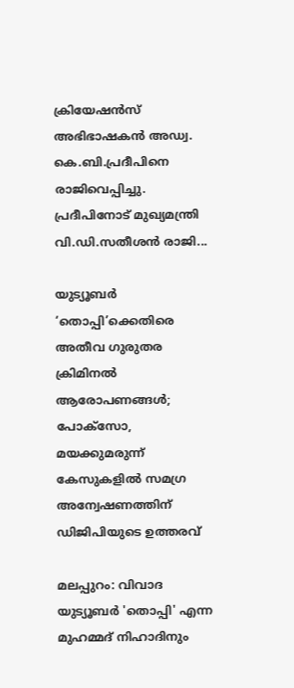ക്രിയേഷൻസ് അഭിഭാഷകൻ അഡ്വ. കെ.ബി.പ്രദീപിനെ രാജിവെപ്പിച്ചു. പ്രദീപിനോട് മുഖ്യമന്ത്രി വി.ഡി.സതീശൻ രാജി...

യുട്യൂബർ ‘തൊപ്പി’ക്കെതിരെ അതീവ ഗുരുതര ക്രിമിനൽ ആരോപണങ്ങൾ; പോക്സോ, മയക്കുമരുന്ന് കേസുകളിൽ സമഗ്ര അന്വേഷണത്തിന് ഡിജിപിയുടെ ഉത്തരവ്

മലപ്പുറം: വിവാദ യുട്യൂബർ 'തൊപ്പി' എന്ന മുഹമ്മദ് നിഹാദിനും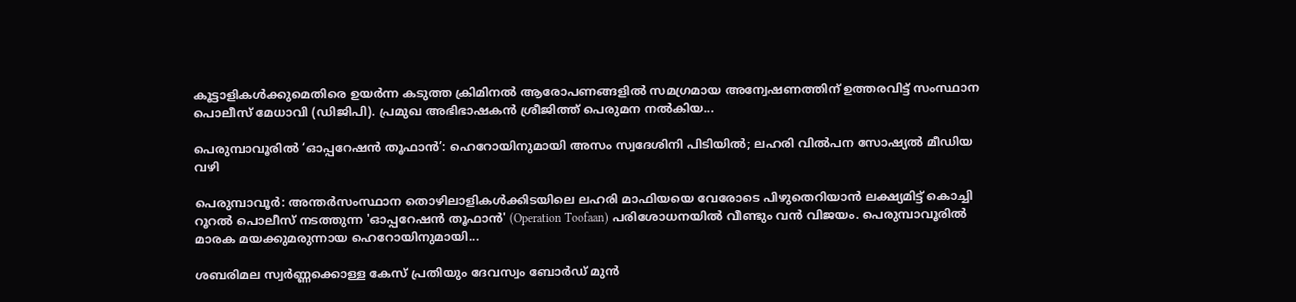കൂട്ടാളികൾക്കുമെതിരെ ഉയർന്ന കടുത്ത ക്രിമിനൽ ആരോപണങ്ങളിൽ സമഗ്രമായ അന്വേഷണത്തിന് ഉത്തരവിട്ട് സംസ്ഥാന പൊലീസ് മേധാവി (ഡിജിപി). പ്രമുഖ അഭിഭാഷകൻ ശ്രീജിത്ത് പെരുമന നൽകിയ...

പെരുമ്പാവൂരിൽ ‘ഓപ്പറേഷൻ തൂഫാൻ’: ഹെറോയിനുമായി അസം സ്വദേശിനി പിടിയിൽ; ലഹരി വിൽപന സോഷ്യൽ മീഡിയ വഴി

പെരുമ്പാവൂർ: അന്തർസംസ്ഥാന തൊഴിലാളികൾക്കിടയിലെ ലഹരി മാഫിയയെ വേരോടെ പിഴുതെറിയാൻ ലക്ഷ്യമിട്ട് കൊച്ചി റൂറൽ പൊലീസ് നടത്തുന്ന 'ഓപ്പറേഷൻ തൂഫാൻ' (Operation Toofaan) പരിശോധനയിൽ വീണ്ടും വൻ വിജയം. പെരുമ്പാവൂരിൽ മാരക മയക്കുമരുന്നായ ഹെറോയിനുമായി...

ശബരിമല സ്വർണ്ണക്കൊള്ള കേസ് പ്രതിയും ദേവസ്വം ബോർഡ് മുൻ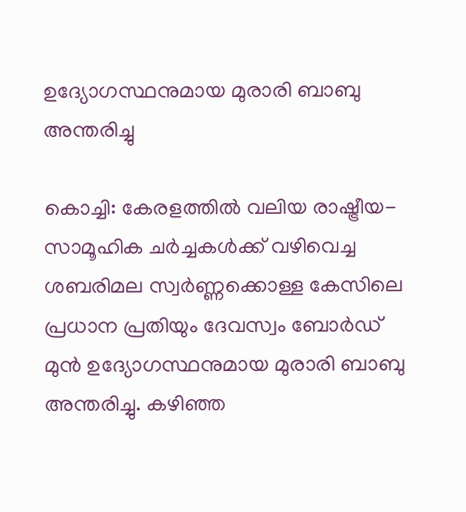ഉദ്യോഗസ്ഥനുമായ മുരാരി ബാബു അന്തരിച്ചു

കൊച്ചി: കേരളത്തിൽ വലിയ രാഷ്ട്രീയ-സാമൂഹിക ചർച്ചകൾക്ക് വഴിവെച്ച ശബരിമല സ്വർണ്ണക്കൊള്ള കേസിലെ പ്രധാന പ്രതിയും ദേവസ്വം ബോർഡ് മുൻ ഉദ്യോഗസ്ഥനുമായ മുരാരി ബാബു അന്തരിച്ചു. കഴിഞ്ഞ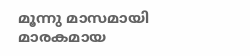മൂന്നു മാസമായി മാരകമായ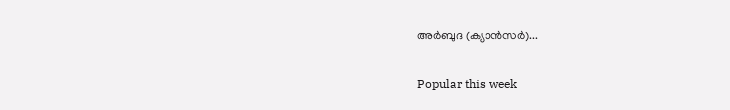അർബുദ (ക്യാൻസർ)...

Popular this week